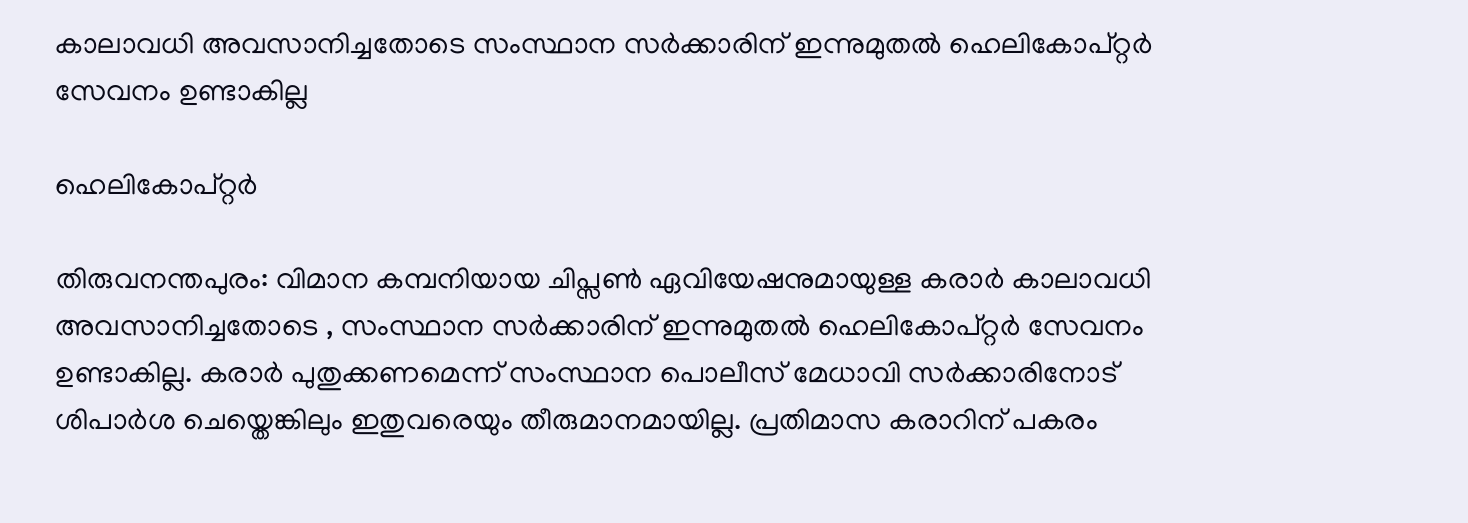കാലാവധി അവസാനിച്ചതോടെ സംസ്ഥാന സർക്കാരിന് ഇന്നുമുതൽ ഹെലികോപ്റ്റർ സേവനം ഉണ്ടാകില്ല

ഹെലികോപ്റ്റർ

തിരുവനന്തപുരം: വിമാന കമ്പനിയായ ചിപ്സൺ ഏവിയേഷനുമായുള്ള കരാർ കാലാവധി അവസാനിച്ചതോടെ , സംസ്ഥാന സർക്കാരിന് ഇന്നുമുതൽ ഹെലികോപ്റ്റർ സേവനം ഉണ്ടാകില്ല. കരാർ പുതുക്കണമെന്ന് സംസ്ഥാന പൊലീസ് മേധാവി സർക്കാരിനോട് ശിപാർശ ചെയ്തെങ്കിലും ഇതുവരെയും തീരുമാനമായില്ല. പ്രതിമാസ കരാറിന് പകരം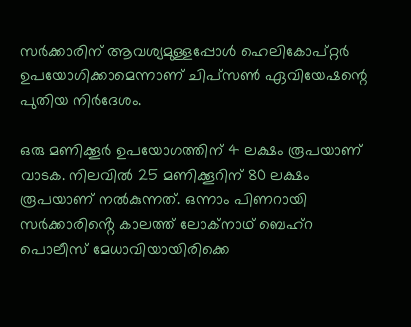സർക്കാരിന് ആവശ്യമുള്ളപ്പോള്‍ ഹെലികോപ്റ്റർ ഉപയോഗിക്കാമെന്നാണ് ചിപ്സൺ ഏവിയേഷന്റെ പുതിയ നിർദേശം.

ഒരു മണിക്കൂർ ഉപയോഗത്തിന് 4 ലക്ഷം രൂപയാണ് വാടക. നിലവില്‍ 25 മണിക്കൂറിന് 80 ലക്ഷം രൂപയാണ് നൽകുന്നത്. ഒന്നാം പിണറായി സർക്കാരിൻ്റെ കാലത്ത് ലോക്നാഥ് ബെഹ്റ പൊലീസ് മേധാവിയായിരിക്കെ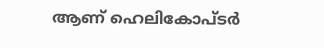ആണ് ഹെലികോപ്ടർ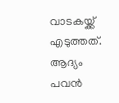വാടകയ്ക്ക് എടുത്തത്. ആദ്യം പവൻ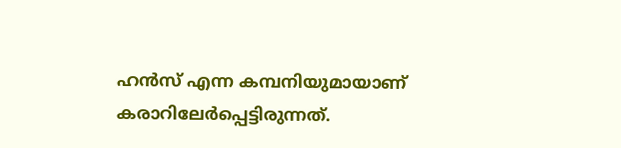ഹൻസ് എന്ന കമ്പനിയുമായാണ് കരാറിലേർപ്പെട്ടിരുന്നത്.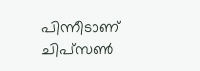പിന്നീടാണ് ചിപ്സൺ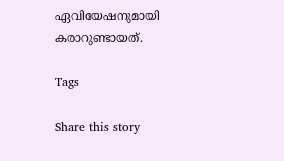ഏവിയേഷനുമായി കരാറുണ്ടായത്.

Tags

Share this story